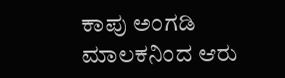ಕಾಪು ಅಂಗಡಿ ಮಾಲಕನಿಂದ ಆರು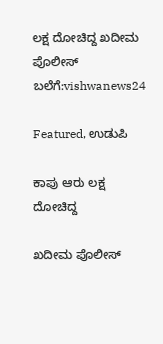ಲಕ್ಷ ದೋಚಿದ್ದ ಖದೀಮ‌ ಪೊಲೀಸ್ ಬಲೆಗೆ:vishwanews24

Featured, ಉಡುಪಿ

ಕಾಪು ಆರು ಲಕ್ಷ ದೋಚಿದ್ದ

ಖದೀಮ‌ ಪೊಲೀಸ್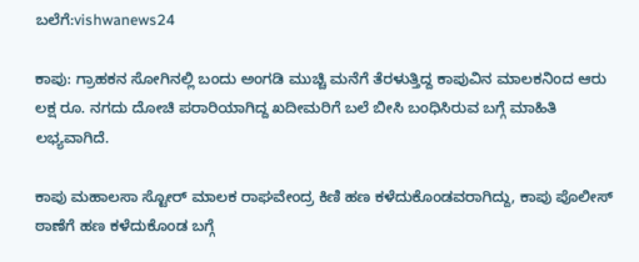ಬಲೆಗೆ:vishwanews24

ಕಾಪು: ಗ್ರಾಹಕನ ಸೋಗಿನಲ್ಲಿ ಬಂದು ಅಂಗಡಿ ಮುಚ್ಚಿ ಮನೆಗೆ ತೆರಳುತ್ತಿದ್ದ ಕಾಪುವಿನ ಮಾಲಕನಿಂದ ಆರು ಲಕ್ಷ ರೂ. ನಗದು ದೋಚಿ ಪರಾರಿಯಾಗಿದ್ದ ಖದೀಮರಿಗೆ ಬಲೆ ಬೀಸಿ ಬಂಧಿಸಿರುವ ಬಗ್ಗೆ ಮಾಹಿತಿ ಲಭ್ಯವಾಗಿದೆ.

ಕಾಪು ಮಹಾಲಸಾ ಸ್ಟೋರ್ ಮಾಲಕ ರಾಘವೇಂದ್ರ ಕಿಣಿ ಹಣ ಕಳೆದುಕೊಂಡವರಾಗಿದ್ದು, ಕಾಪು ಪೊಲೀಸ್ ಠಾಣೆಗೆ ಹಣ ಕಳೆದುಕೊಂಡ ಬಗ್ಗೆ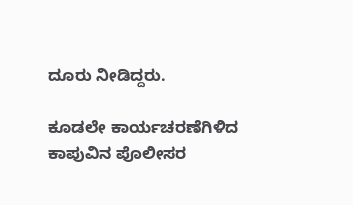ದೂರು ನೀಡಿದ್ದರು.

ಕೂಡಲೇ ಕಾರ್ಯಚರಣೆಗಿಳಿದ ಕಾಪುವಿನ ಪೊಲೀಸರ‌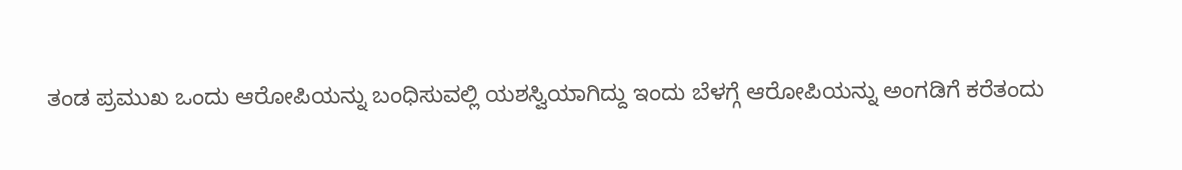ತಂಡ ಪ್ರಮುಖ‌ ಒಂದು ಆರೋಪಿಯನ್ನು ಬಂಧಿಸುವಲ್ಲಿ‌ ಯಶಸ್ವಿಯಾಗಿದ್ದು ಇಂದು ಬೆಳಗ್ಗೆ ಆರೋಪಿಯನ್ನು ಅಂಗಡಿಗೆ ಕರೆತಂದು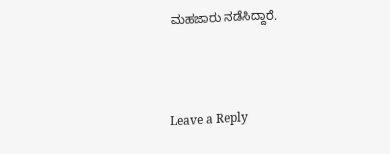ಮಹಜಾರು ನಡೆಸಿದ್ದಾರೆ.



Leave a Reply